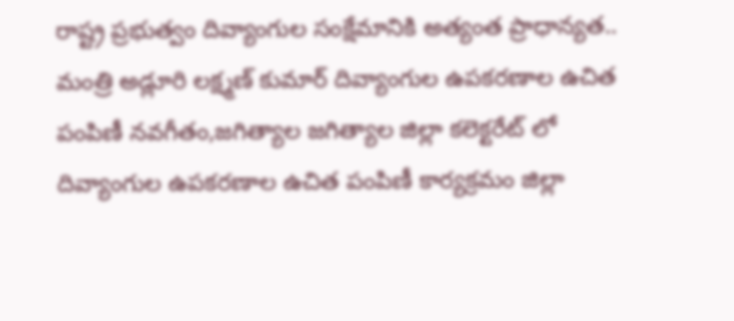రాష్ట్ర ప్రభుత్వం దివ్యాంగుల సంక్షేమానికి అత్యంత ప్రాధాన్యత..
మంత్రి అడ్లూరి లక్ష్మణ్ కుమార్ దివ్యాంగుల ఉపకరణాల ఉచిత పంపిణీ నవగీతం,జగిత్యాల జగిత్యాల జిల్లా కలెక్టరేట్ లో దివ్యాంగుల ఉపకరణాల ఉచిత పంపిణీ కార్యక్రమం జిల్లా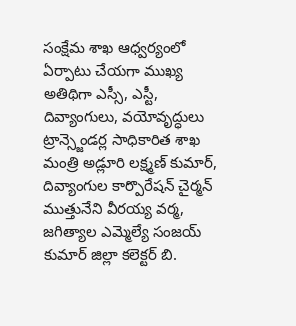సంక్షేమ శాఖ ఆధ్వర్యంలో ఏర్పాటు చేయగా ముఖ్య అతిథిగా ఎస్సీ, ఎస్టీ, దివ్యాంగులు, వయోవృద్ధులు ట్రాన్స్జెండర్ల సాధికారిత శాఖ మంత్రి అడ్లూరి లక్ష్మణ్ కుమార్, దివ్యాంగుల కార్పొరేషన్ చైర్మన్ ముత్తునేని వీరయ్య వర్మ, జగిత్యాల ఎమ్మెల్యే సంజయ్ కుమార్ జిల్లా కలెక్టర్ బి.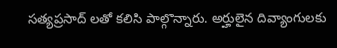సత్యప్రసాద్ లతో కలిసి పాల్గొన్నారు. అర్హులైన దివ్యాంగులకు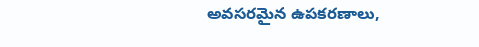అవసరమైన ఉపకరణాలు,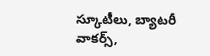స్కూటీలు, బ్యాటరీ వాకర్స్,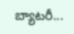బ్యాటరీ...